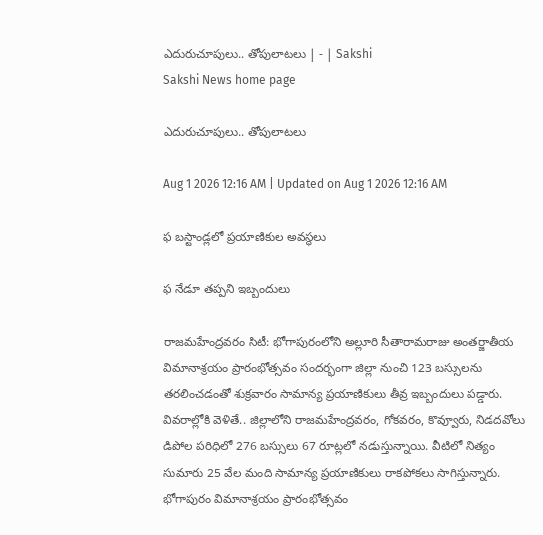ఎదురుచూపులు.. తోపులాటలు | - | Sakshi
Sakshi News home page

ఎదురుచూపులు.. తోపులాటలు

Aug 1 2026 12:16 AM | Updated on Aug 1 2026 12:16 AM

ఫ బస్టాండ్లలో ప్రయాణికుల అవస్థలు

ఫ నేడూ తప్పని ఇబ్బందులు

రాజమహేంద్రవరం సిటీ: భోగాపురంలోని అల్లూరి సీతారామరాజు అంతర్జాతీయ విమానాశ్రయం ప్రారంభోత్సవం సందర్భంగా జిల్లా నుంచి 123 బస్సులను తరలించడంతో శుక్రవారం సామాన్య ప్రయాణికులు తీవ్ర ఇబ్బందులు పడ్డారు. వివరాల్లోకి వెళితే.. జిల్లాలోని రాజమహేంద్రవరం, గోకవరం, కొవ్వూరు, నిడదవోలు డిపోల పరిధిలో 276 బస్సులు 67 రూట్లలో నడుస్తున్నాయి. వీటిలో నిత్యం సుమారు 25 వేల మంది సామాన్య ప్రయాణికులు రాకపోకలు సాగిస్తున్నారు. భోగాపురం విమానాశ్రయం ప్రారంభోత్సవం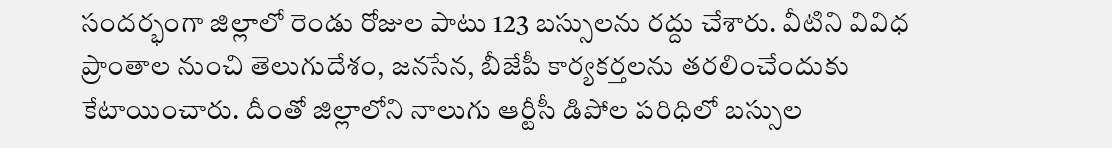సందర్భంగా జిల్లాలో రెండు రోజుల పాటు 123 బస్సులను రద్దు చేశారు. వీటిని వివిధ ప్రాంతాల నుంచి తెలుగుదేశం, జనసేన, బీజేపీ కార్యకర్తలను తరలించేందుకు కేటాయించారు. దీంతో జిల్లాలోని నాలుగు ఆర్టీసీ డిపోల పరిధిలో బస్సుల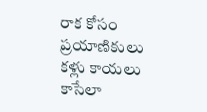రాక కోసం ప్రయాణికులు కళ్లు కాయలు కాసేలా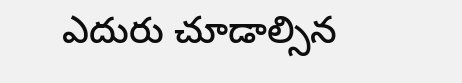ఎదురు చూడాల్సిన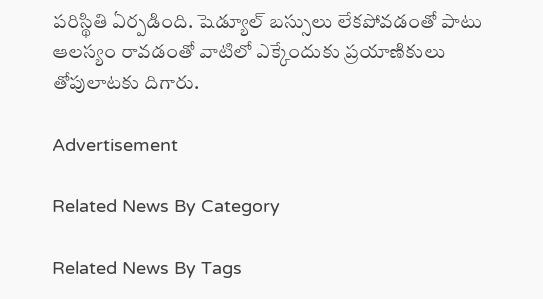పరిస్థితి ఏర్పడింది. షెడ్యూల్‌ బస్సులు లేకపోవడంతో పాటు ఆలస్యం రావడంతో వాటిలో ఎక్కేందుకు ప్రయాణికులు తోపులాటకు దిగారు.

Advertisement

Related News By Category

Related News By Tags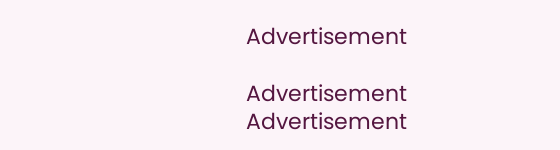Advertisement

Advertisement
Advertisement